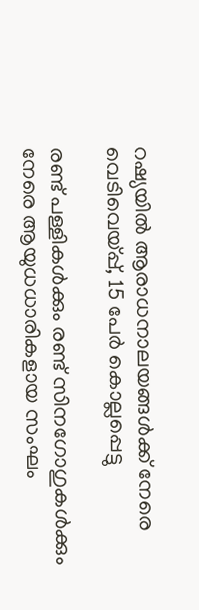റഷ്യയില്‍ ആരാധനാലയങ്ങള്‍ക്ക് നേരെ വെടിവെയ്പ്പ്, 15 പേര്‍ കൊല്ലപ്പെട്ടു

രണ്ട് പള്ളികള്‍ക്കും രണ്ട് സിനഗോഗുകള്‍ക്കും നേരെ ആയുധധാരികളായ സംഘം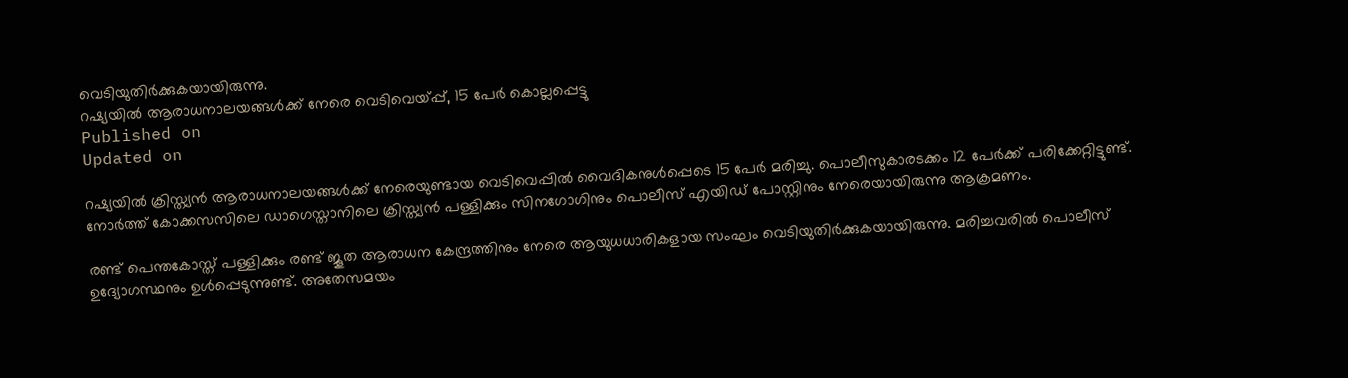വെടിയുതിർക്കുകയായിരുന്നു.
റഷ്യയില്‍ ആരാധനാലയങ്ങള്‍ക്ക് നേരെ വെടിവെയ്പ്പ്, 15 പേര്‍ കൊല്ലപ്പെട്ടു
Published on
Updated on

റഷ്യയില്‍ ക്രിസ്ത്യന്‍ ആരാധനാലയങ്ങള്‍ക്ക് നേരെയുണ്ടായ വെടിവെപ്പില്‍ വൈദികനുള്‍പ്പെടെ 15 പേര്‍ മരിച്ചു. പൊലീസുകാരടക്കം 12 പേര്‍ക്ക് പരിക്കേറ്റിട്ടുണ്ട്. നോര്‍ത്ത് കോക്കസസിലെ ഡാഗെസ്താനിലെ ക്രിസ്ത്യന്‍ പള്ളിക്കും സിനഗോഗിനും പൊലീസ് എയിഡ് പോസ്റ്റിനും നേരെയായിരുന്നു ആക്രമണം.

രണ്ട് പെന്തകോസ്ത് പള്ളിക്കും രണ്ട് ജൂത ആരാധന കേന്ദ്രത്തിനും നേരെ ആയുധധാരികളായ സംഘം വെടിയുതിര്‍ക്കുകയായിരുന്നു. മരിച്ചവരില്‍ പൊലീസ് ഉദ്യോഗസ്ഥനും ഉള്‍പ്പെടുന്നുണ്ട്. അതേസമയം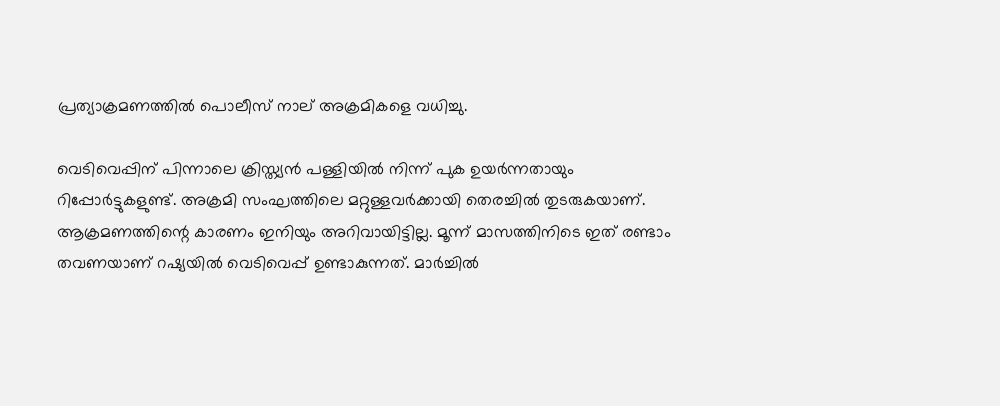പ്രത്യാക്രമണത്തില്‍ പൊലീസ് നാല് അക്രമികളെ വധിച്ചു.

വെടിവെപ്പിന് പിന്നാലെ ക്രിസ്ത്യന്‍ പള്ളിയില്‍ നിന്ന് പുക ഉയര്‍ന്നതായും റിപ്പോര്‍ട്ടുകളുണ്ട്. അക്രമി സംഘത്തിലെ മറ്റുള്ളവര്‍ക്കായി തെരച്ചില്‍ തുടരുകയാണ്. ആക്രമണത്തിന്റെ കാരണം ഇനിയും അറിവായിട്ടില്ല. മൂന്ന് മാസത്തിനിടെ ഇത് രണ്ടാം തവണയാണ് റഷ്യയില്‍ വെടിവെപ്പ് ഉണ്ടാകുന്നത്. മാര്‍ച്ചില്‍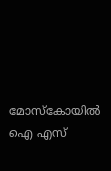മോസ്‌കോയില്‍ ഐ എസ്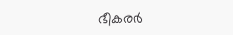ഭീകരര്‍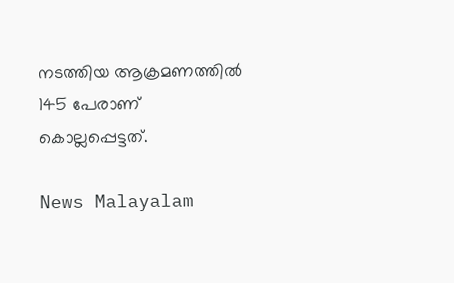നടത്തിയ ആക്രമണത്തില്‍ 145 പേരാണ് കൊല്ലപ്പെട്ടത്.

News Malayalam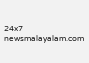24x7
newsmalayalam.com